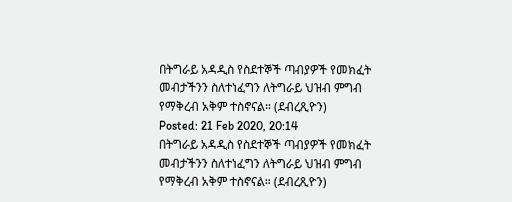በትግራይ አዳዲስ የስደተኞች ጣብያዎች የመክፈት መብታችንን ስለተነፈግን ለትግራይ ህዝብ ምግብ የማቅረብ አቅም ተስኖናል። (ደብረጺዮን)
Posted: 21 Feb 2020, 20:14
በትግራይ አዳዲስ የስደተኞች ጣብያዎች የመክፈት መብታችንን ስለተነፈግን ለትግራይ ህዝብ ምግብ የማቅረብ አቅም ተስኖናል። (ደብረጺዮን)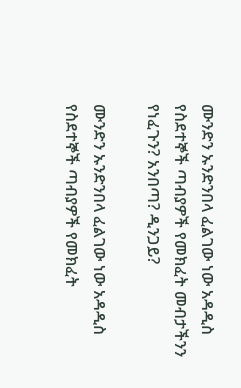ሙንድን ኡንድንበላ ፈልገው ነው አዳዲስ የስደተኞች ጣብያዎች የመክፈት መብታችንን የነፈጉን? አንበጣ? ዲንጋይ?

ሙንድን ኡንድንበላ ፈልገው ነው አዳዲስ የስደተኞች ጣብያዎች የመክፈት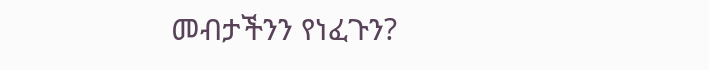መብታችንን የነፈጉን?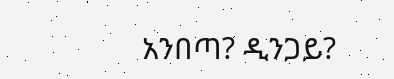አንበጣ? ዲንጋይ?